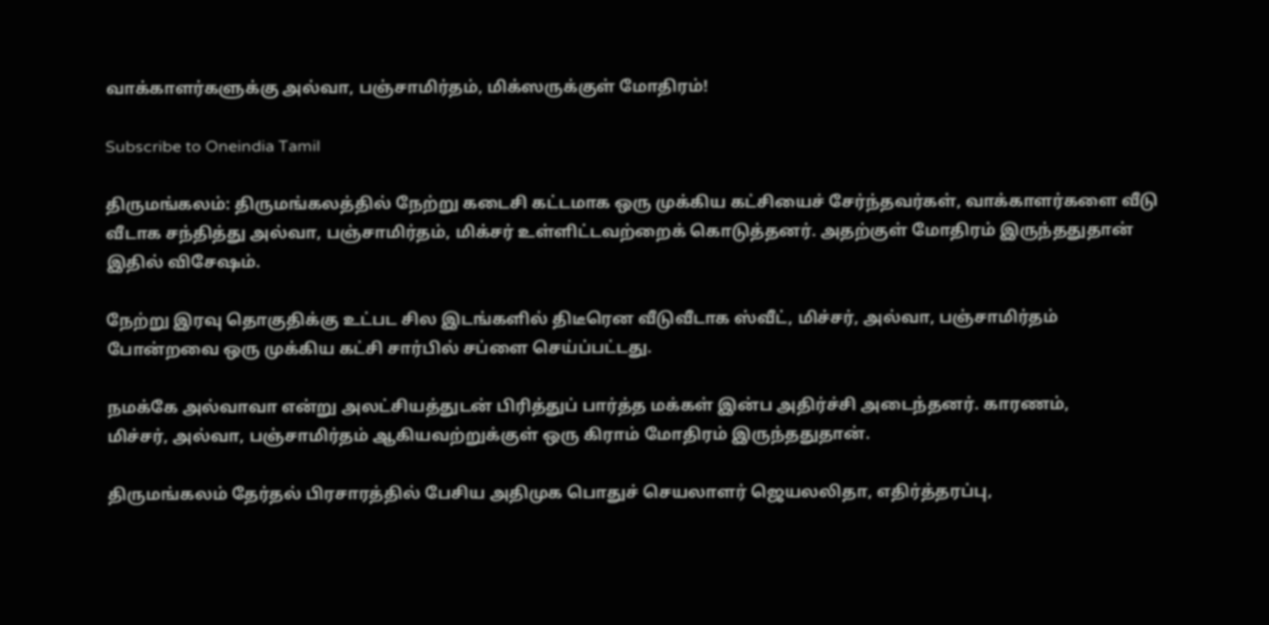வாக்காளர்களுக்கு அல்வா, பஞ்சாமிர்தம், மிக்ஸருக்குள் மோதிரம்!

Subscribe to Oneindia Tamil

திருமங்கலம்: திருமங்கலத்தில் நேற்று கடைசி கட்டமாக ஒரு முக்கிய கட்சியைச் சேர்ந்தவர்கள், வாக்காளர்களை வீடு வீடாக சந்தித்து அல்வா, பஞ்சாமிர்தம், மிக்சர் உள்ளிட்டவற்றைக் கொடுத்தனர். அதற்குள் மோதிரம் இருந்ததுதான் இதில் விசேஷம்.

நேற்று இரவு தொகுதிக்கு உட்பட சில இடங்களில் திடீரென வீடுவீடாக ஸ்வீட், மிச்சர், அல்வா, பஞ்சாமிர்தம் போன்றவை ஒரு முக்கிய கட்சி சார்பில் சப்ளை செய்ப்பட்டது.

நமக்கே அல்வாவா என்று அலட்சியத்துடன் பிரித்துப் பார்த்த மக்கள் இன்ப அதிர்ச்சி அடைந்தனர். காரணம்,
மிச்சர், அல்வா, பஞ்சாமிர்தம் ஆகியவற்றுக்குள் ஒரு கிராம் மோதிரம் இருந்ததுதான்.

திருமங்கலம் தேர்தல் பிரசாரத்தில் பேசிய அதிமுக பொதுச் செயலாளர் ஜெயலலிதா, எதிர்த்தரப்பு,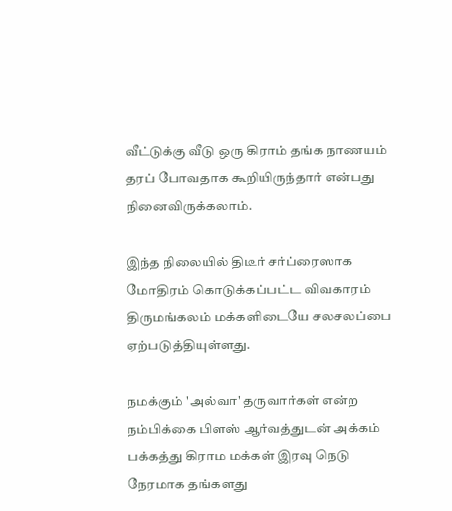வீட்டுக்கு வீடு ஒரு கிராம் தங்க நாணயம் தரப் போவதாக கூறியிருந்தார் என்பது நினைவிருக்கலாம்.

இந்த நிலையில் திடீர் சர்ப்ரைஸாக மோதிரம் கொடுக்கப்பட்ட விவகாரம் திருமங்கலம் மக்களிடையே சலசலப்பை ஏற்படுத்தியுள்ளது.

நமக்கும் 'அல்வா' தருவார்கள் என்ற நம்பிக்கை பிளஸ் ஆர்வத்துடன் அக்கம் பக்கத்து கிராம மக்கள் இரவு நெடு நேரமாக தங்களது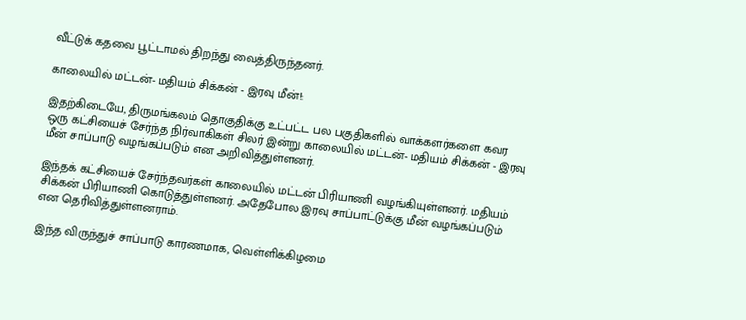வீட்டுக் கதவை பூட்டாமல் திறந்து வைத்திருந்தனர்.

காலையில் மட்டன்- மதியம் சிக்கன் - இரவு மீன்!:

இதற்கிடையே, திருமங்கலம் தொகுதிக்கு உட்பட்ட பல பகுதிகளில் வாக்களர்களை கவர ஒரு கட்சியைச் சேர்ந்த நிர்வாகிகள் சிலர் இன்று காலையில் மட்டன்- மதியம் சிக்கன் - இரவு மீன் சாப்பாடு வழங்கப்படும் என அறிவித்துள்ளனர்.

இந்தக் கட்சியைச் சேர்ந்தவர்கள் காலையில் மட்டன் பிரியாணி வழங்கியுள்ளனர். மதியம் சிக்கன் பிரியாணி கொடுத்துள்ளனர். அதேபோல இரவு சாப்பாட்டுக்கு மீன் வழங்கப்படும் என தெரிவித்துள்ளனராம்.

இந்த விருந்துச் சாப்பாடு காரணமாக, வெள்ளிக்கிழமை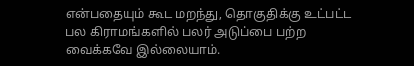என்பதையும் கூட மறந்து, தொகுதிக்கு உட்பட்ட பல கிராமங்களில் பலர் அடுப்பை பற்ற வைக்கவே இல்லையாம்.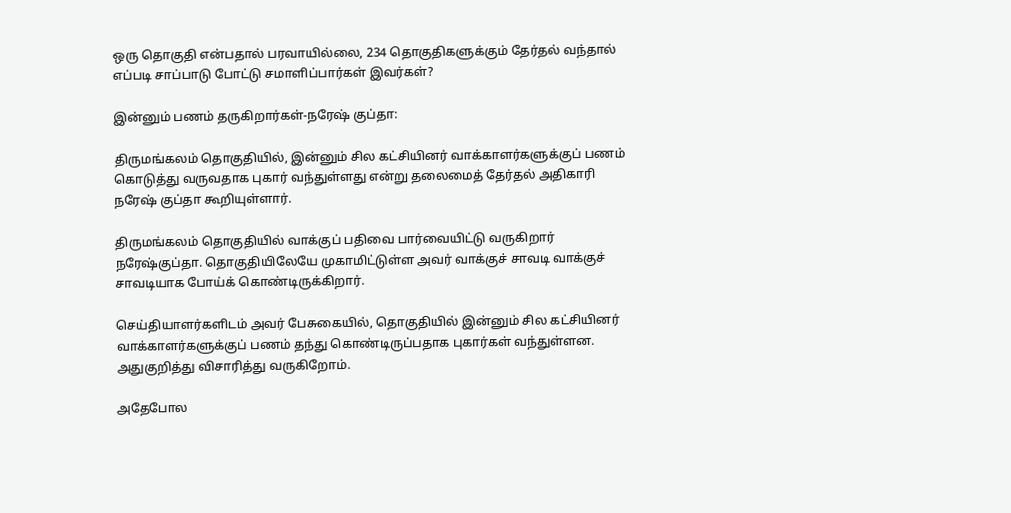ஒரு தொகுதி என்பதால் பரவாயில்லை, 234 தொகுதிகளுக்கும் தேர்தல் வந்தால் எப்படி சாப்பாடு போட்டு சமாளிப்பார்கள் இவர்கள்?

இன்னும் பணம் தருகிறார்கள்-நரேஷ் குப்தா:

திருமங்கலம் தொகுதியில், இன்னும் சில கட்சியினர் வாக்காளர்களுக்குப் பணம் கொடுத்து வருவதாக புகார் வந்துள்ளது என்று தலைமைத் தேர்தல் அதிகாரி நரேஷ் குப்தா கூறியுள்ளார்.

திருமங்கலம் தொகுதியில் வாக்குப் பதிவை பார்வையிட்டு வருகிறார் நரேஷ்குப்தா. தொகுதியிலேயே முகாமிட்டுள்ள அவர் வாக்குச் சாவடி வாக்குச் சாவடியாக போய்க் கொண்டிருக்கிறார்.

செய்தியாளர்களிடம் அவர் பேசுகையில், தொகுதியில் இன்னும் சில கட்சியினர் வாக்காளர்களுக்குப் பணம் தந்து கொண்டிருப்பதாக புகார்கள் வந்துள்ளன. அதுகுறித்து விசாரித்து வருகிறோம்.

அதேபோல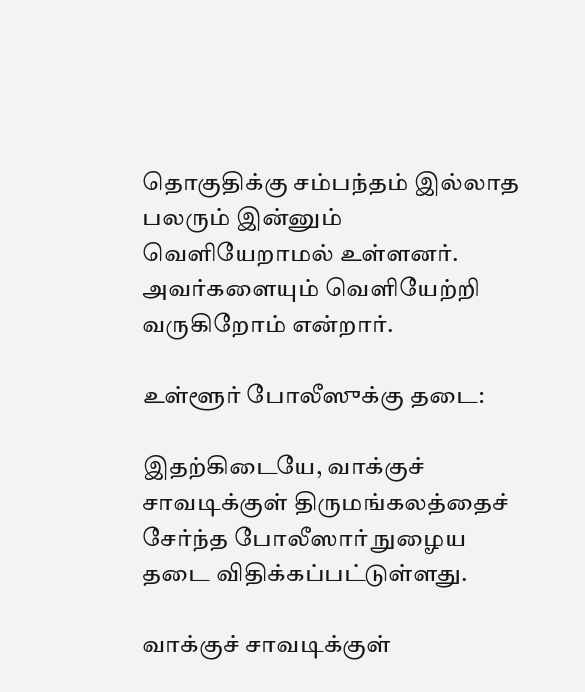தொகுதிக்கு சம்பந்தம் இல்லாத பலரும் இன்னும் வெளியேறாமல் உள்ளனர். அவர்களையும் வெளியேற்றி வருகிறோம் என்றார்.

உள்ளூர் போலீஸுக்கு தடை:

இதற்கிடையே, வாக்குச் சாவடிக்குள் திருமங்கலத்தைச் சேர்ந்த போலீஸார் நுழைய தடை விதிக்கப்பட்டுள்ளது.

வாக்குச் சாவடிக்குள்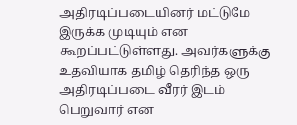அதிரடிப்படையினர் மட்டுமே இருக்க முடியும் என கூறப்பட்டுள்ளது. அவர்களுக்கு உதவியாக தமிழ் தெரிந்த ஒரு அதிரடிப்படை வீரர் இடம் பெறுவார் என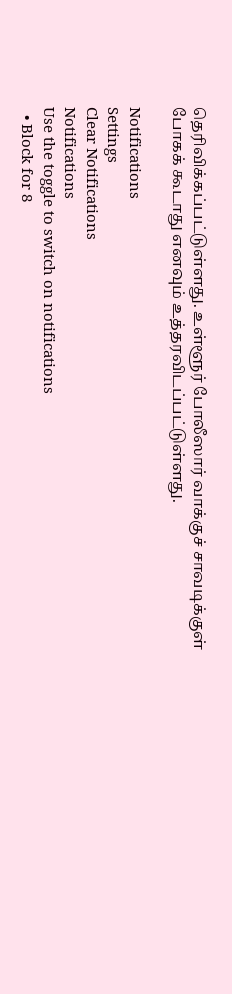தெரிவிக்கப்பட்டுள்ளது. உள்ளூர் போலீஸார் வாக்குச் சாவடிக்குள் போகக் கூடாது எனவும் உத்தரவிடப்பட்டுள்ளது.

Notifications
Settings
Clear Notifications
Notifications
Use the toggle to switch on notifications
  • Block for 8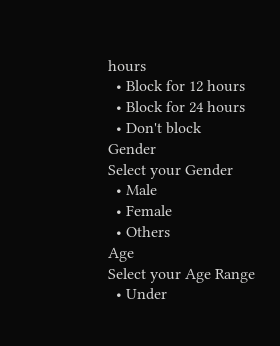hours
  • Block for 12 hours
  • Block for 24 hours
  • Don't block
Gender
Select your Gender
  • Male
  • Female
  • Others
Age
Select your Age Range
  • Under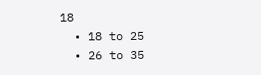18
  • 18 to 25
  • 26 to 35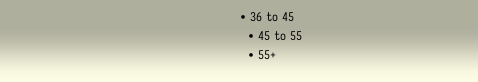• 36 to 45
  • 45 to 55
  • 55+